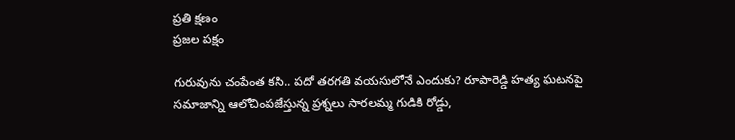ప్రతి క్షణం
ప్రజల పక్షం

గురువును చంపేంత కసి.. పదో తరగతి వయసులోనే ఎందుకు? రూపారెడ్డి హత్య ఘటనపై సమాజాన్ని ఆలోచింపజేస్తున్న ప్రశ్నలు సారలమ్మ గుడికి రోడ్డు,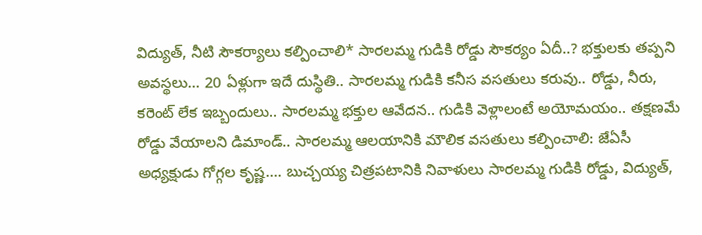విద్యుత్, నీటి సౌకర్యాలు కల్పించాలి* సారలమ్మ గుడికి రోడ్డు సౌకర్యం ఏదీ..? భక్తులకు తప్పని అవస్థలు… 20 ఏళ్లుగా ఇదే దుస్థితి.. సారలమ్మ గుడికి కనీస వసతులు కరువు.. రోడ్డు, నీరు, కరెంట్ లేక ఇబ్బందులు.. సారలమ్మ భక్తుల ఆవేదన.. గుడికి వెళ్లాలంటే అయోమయం.. తక్షణమే రోడ్డు వేయాలని డిమాండ్.. సారలమ్మ ఆలయానికి మౌలిక వసతులు కల్పించాలి: జేఏసీ అధ్యక్షుడు గోగ్గల కృష్ణ…. బుచ్చయ్య చిత్రపటానికి నివాళులు సారలమ్మ గుడికి రోడ్డు, విద్యుత్,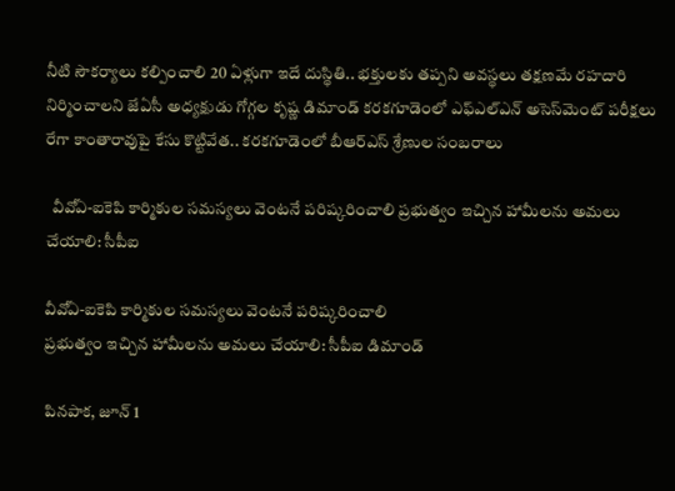నీటి సౌకర్యాలు కల్పించాలి 20 ఏళ్లుగా ఇదే దుస్థితి.. భక్తులకు తప్పని అవస్థలు తక్షణమే రహదారి నిర్మించాలని జేఏసీ అధ్యక్షుడు గోగ్గల కృష్ణ డిమాండ్ కరకగూడెంలో ఎఫ్‌ఎల్‌ఎన్ అసెస్‌మెంట్ పరీక్షలు రేగా కాంతారావుపై కేసు కొట్టివేత.. కరకగూడెంలో బీఆర్ఎస్ శ్రేణుల సంబరాలు

  వీవోఏ-ఐకెపి కార్మికుల సమస్యలు వెంటనే పరిష్కరించాలి ప్రభుత్వం ఇచ్చిన హామీలను అమలు చేయాలి: సీపీఐ

వీవోఏ-ఐకెపి కార్మికుల సమస్యలు వెంటనే పరిష్కరించాలి
ప్రభుత్వం ఇచ్చిన హామీలను అమలు చేయాలి: సీపీఐ డిమాండ్

పినపాక, జూన్ 1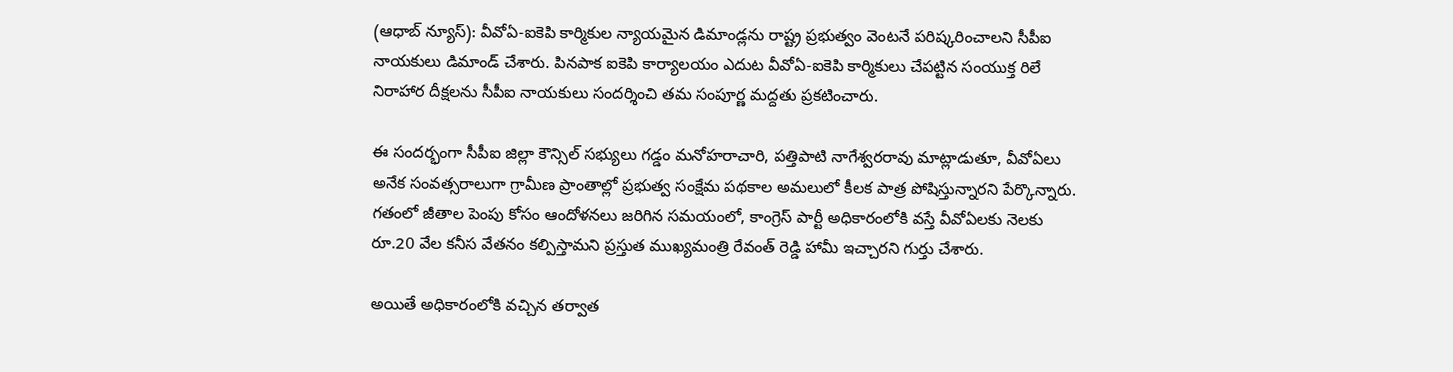(ఆధాబ్ న్యూస్): వీవోఏ-ఐకెపి కార్మికుల న్యాయమైన డిమాండ్లను రాష్ట్ర ప్రభుత్వం వెంటనే పరిష్కరించాలని సీపీఐ నాయకులు డిమాండ్ చేశారు. పినపాక ఐకెపి కార్యాలయం ఎదుట వీవోఏ-ఐకెపి కార్మికులు చేపట్టిన సంయుక్త రిలే నిరాహార దీక్షలను సీపీఐ నాయకులు సందర్శించి తమ సంపూర్ణ మద్దతు ప్రకటించారు.

ఈ సందర్భంగా సీపీఐ జిల్లా కౌన్సిల్ సభ్యులు గడ్డం మనోహరాచారి, పత్తిపాటి నాగేశ్వరరావు మాట్లాడుతూ, వీవోఏలు అనేక సంవత్సరాలుగా గ్రామీణ ప్రాంతాల్లో ప్రభుత్వ సంక్షేమ పథకాల అమలులో కీలక పాత్ర పోషిస్తున్నారని పేర్కొన్నారు. గతంలో జీతాల పెంపు కోసం ఆందోళనలు జరిగిన సమయంలో, కాంగ్రెస్ పార్టీ అధికారంలోకి వస్తే వీవోఏలకు నెలకు రూ.20 వేల కనీస వేతనం కల్పిస్తామని ప్రస్తుత ముఖ్యమంత్రి రేవంత్ రెడ్డి హామీ ఇచ్చారని గుర్తు చేశారు.

అయితే అధికారంలోకి వచ్చిన తర్వాత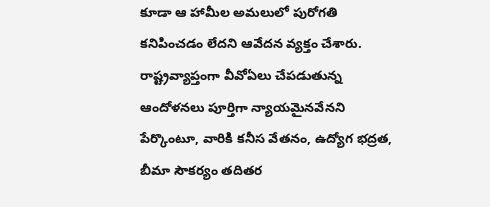కూడా ఆ హామీల అమలులో పురోగతి కనిపించడం లేదని ఆవేదన వ్యక్తం చేశారు. రాష్ట్రవ్యాప్తంగా వీవోఏలు చేపడుతున్న ఆందోళనలు పూర్తిగా న్యాయమైనవేనని పేర్కొంటూ, వారికి కనీస వేతనం, ఉద్యోగ భద్రత, బీమా సౌకర్యం తదితర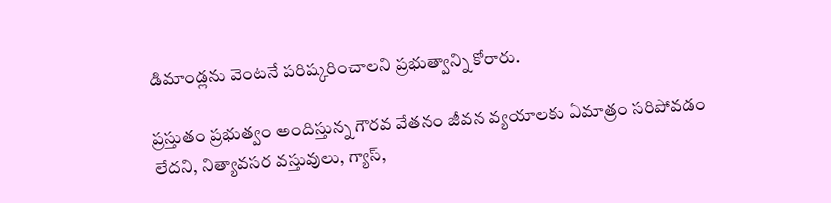డిమాండ్లను వెంటనే పరిష్కరించాలని ప్రభుత్వాన్ని కోరారు.

ప్రస్తుతం ప్రభుత్వం అందిస్తున్న గౌరవ వేతనం జీవన వ్యయాలకు ఏమాత్రం సరిపోవడం లేదని, నిత్యావసర వస్తువులు, గ్యాస్,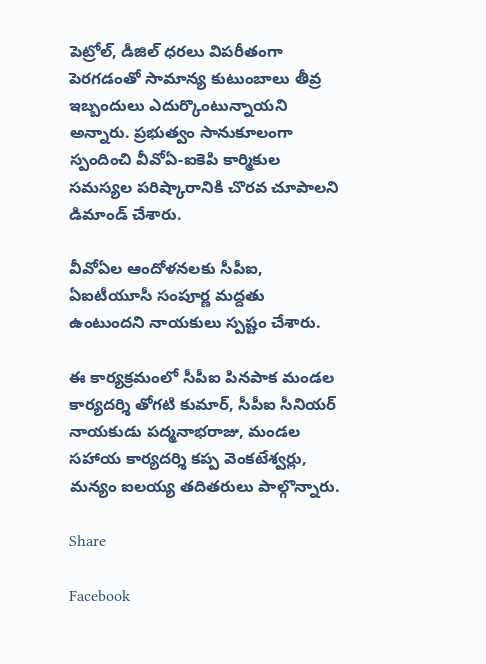పెట్రోల్, డీజిల్ ధరలు విపరీతంగా పెరగడంతో సామాన్య కుటుంబాలు తీవ్ర ఇబ్బందులు ఎదుర్కొంటున్నాయని అన్నారు. ప్రభుత్వం సానుకూలంగా స్పందించి వీవోఏ-ఐకెపి కార్మికుల సమస్యల పరిష్కారానికి చొరవ చూపాలని డిమాండ్ చేశారు.

వీవోఏల ఆందోళనలకు సీపీఐ, ఏఐటీయూసీ సంపూర్ణ మద్దతు ఉంటుందని నాయకులు స్పష్టం చేశారు.

ఈ కార్యక్రమంలో సీపీఐ పినపాక మండల కార్యదర్శి తోగటి కుమార్, సీపీఐ సీనియర్ నాయకుడు పద్మనాభరాజు, మండల సహాయ కార్యదర్శి కప్ప వెంకటేశ్వర్లు, మన్యం ఐలయ్య తదితరులు పాల్గొన్నారు.

Share

Facebook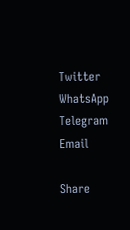Twitter
WhatsApp
Telegram
Email

Share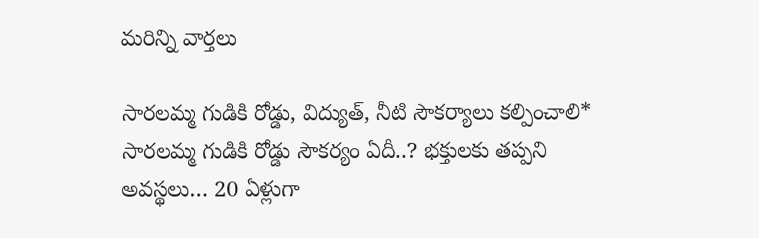మరిన్ని వార్తలు

సారలమ్మ గుడికి రోడ్డు, విద్యుత్, నీటి సౌకర్యాలు కల్పించాలి* సారలమ్మ గుడికి రోడ్డు సౌకర్యం ఏదీ..? భక్తులకు తప్పని అవస్థలు… 20 ఏళ్లుగా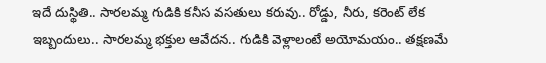ఇదే దుస్థితి.. సారలమ్మ గుడికి కనీస వసతులు కరువు.. రోడ్డు, నీరు, కరెంట్ లేక ఇబ్బందులు.. సారలమ్మ భక్తుల ఆవేదన.. గుడికి వెళ్లాలంటే అయోమయం.. తక్షణమే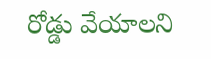రోడ్డు వేయాలని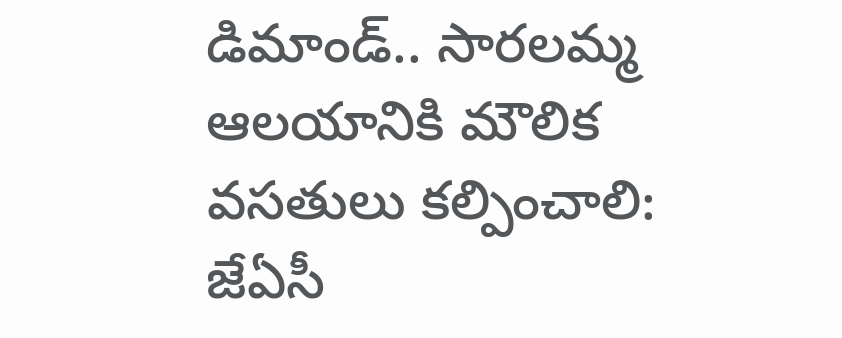డిమాండ్.. సారలమ్మ ఆలయానికి మౌలిక వసతులు కల్పించాలి: జేఏసీ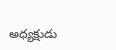అధ్యక్షుడు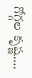గోగ్గల కృష్ణ….